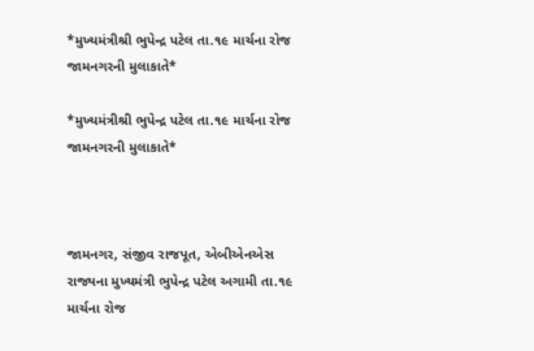*મુખ્યમંત્રીશ્રી ભુપેન્દ્ર પટેલ તા.૧૯ માર્ચના રોજ જામનગરની મુલાકાતે*

*મુખ્યમંત્રીશ્રી ભુપેન્દ્ર પટેલ તા.૧૯ માર્ચના રોજ જામનગરની મુલાકાતે*



જામનગર, સંજીવ રાજપૂત, એબીએનએસ રાજ્યના મુખ્યમંત્રી ભુપેન્દ્ર પટેલ અગામી તા.૧૯ માર્ચના રોજ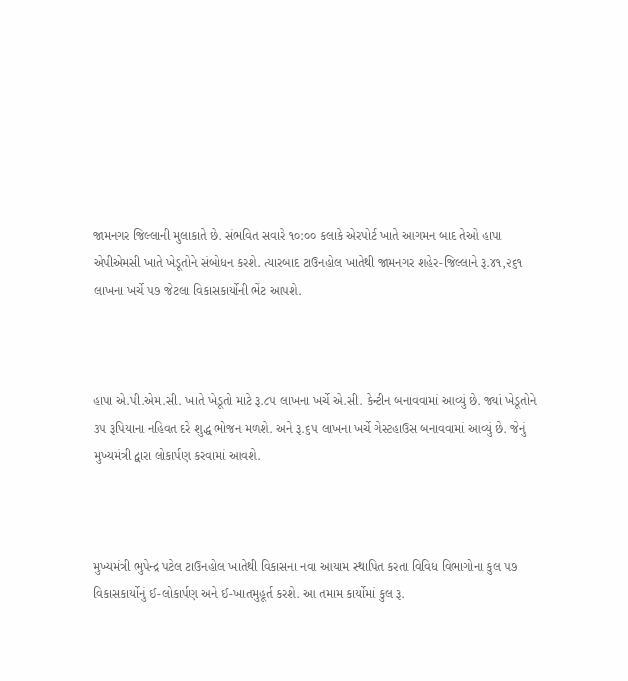જામનગર જિલ્લાની મુલાકાતે છે. સંભવિત સવારે ૧૦:૦૦ કલાકે એરપોર્ટ ખાતે આગમન બાદ તેઓ હાપા એપીએમસી ખાતે ખેડૂતોને સંબોધન કરશે. ત્યારબાદ ટાઉનહોલ ખાતેથી જામનગર શહેર-જિલ્લાને રૂ.૪૧,૨૬૧ લાખના ખર્ચે ૫૭ જેટલા વિકાસકાર્યોની ભેંટ આપશે.



હાપા એ.પી.એમ.સી. ખાતે ખેડૂતો માટે રૂ.૮૫ લાખના ખર્ચે એ.સી. કેન્ટીન બનાવવામાં આવ્યું છે. જ્યાં ખેડૂતોને ૩૫ રૂપિયાના નહિવત દરે શુદ્ધ ભોજન મળશે. અને રૂ.૬૫ લાખના ખર્ચે ગેસ્ટહાઉસ બનાવવામાં આવ્યું છે. જેનું મુખ્યમંત્રી દ્વારા લોકાર્પણ કરવામાં આવશે.



મુખ્યમંત્રી ભુપેન્દ્ર પટેલ ટાઉનહોલ ખાતેથી વિકાસના નવા આયામ સ્થાપિત કરતા વિવિધ વિભાગોના કુલ ૫૭ વિકાસકાર્યોનું ઈ-લોકાર્પણ અને ઈ-ખાતમુહૂર્ત કરશે. આ તમામ કાર્યોમાં કુલ રૂ.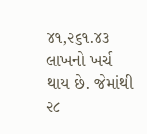૪૧,૨૬૧.૪૩ લાખનો ખર્ચ થાય છે. જેમાંથી ૨૮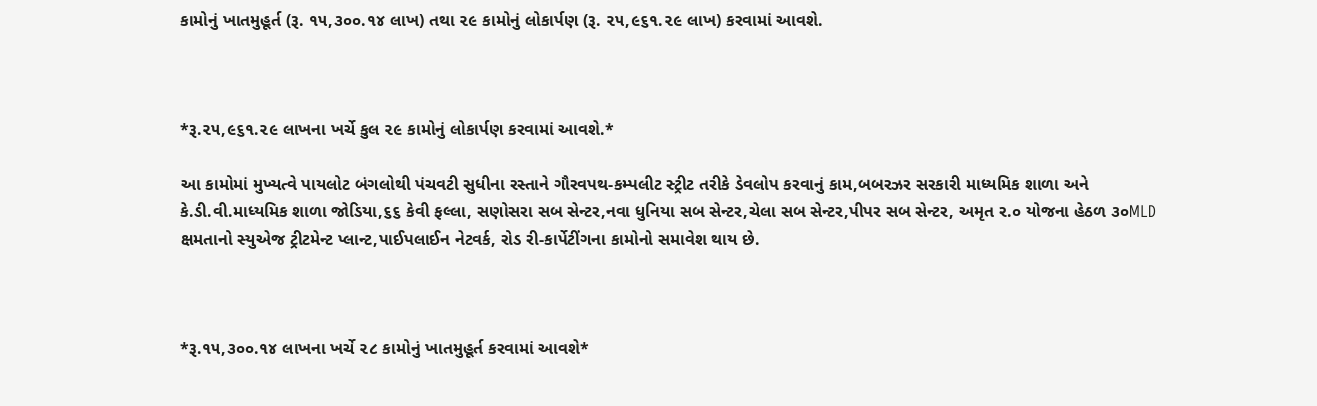કામોનું ખાતમુહૂર્ત (રૂ. ૧૫,૩૦૦.૧૪ લાખ) તથા ૨૯ કામોનું લોકાર્પણ (રૂ. ૨૫,૯૬૧.૨૯ લાખ) કરવામાં આવશે.



*રૂ.૨૫,૯૬૧.૨૯ લાખના ખર્ચે કુલ ૨૯ કામોનું લોકાર્પણ કરવામાં આવશે.*

આ કામોમાં મુખ્યત્વે પાયલોટ બંગલોથી પંચવટી સુધીના રસ્તાને ગૌરવપથ-કમ્પલીટ સ્ટ્રીટ તરીકે ડેવલોપ કરવાનું કામ,બબરઝર સરકારી માધ્યમિક શાળા અને કે.ડી.વી.માધ્યમિક શાળા જોડિયા,૬૬ કેવી ફલ્લા, સણોસરા સબ સેન્ટર,નવા ધુનિયા સબ સેન્ટર,ચેલા સબ સેન્ટર,પીપર સબ સેન્ટર, અમૃત ર.૦ યોજના હેઠળ ૩૦MLD ક્ષમતાનો સ્યુએજ ટ્રીટમેન્ટ પ્લાન્ટ,પાઈપલાઈન નેટવર્ક, રોડ રી-કાર્પેટીંગના કામોનો સમાવેશ થાય છે.



*રૂ.૧૫,૩૦૦.૧૪ લાખના ખર્ચે ૨૮ કામોનું ખાતમુહૂર્ત કરવામાં આવશે*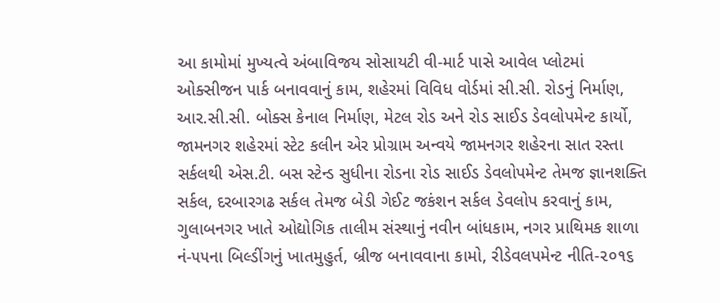આ કામોમાં મુખ્યત્વે અંબાવિજય સોસાયટી વી-માર્ટ પાસે આવેલ પ્લોટમાં ઓક્સીજન પાર્ક બનાવવાનું કામ, શહેરમાં વિવિધ વોર્ડમાં સી.સી. રોડનું નિર્માણ, આર.સી.સી. બોક્સ કેનાલ નિર્માણ, મેટલ રોડ અને રોડ સાઈડ ડેવલોપમેન્ટ કાર્યો, જામનગર શહેરમાં સ્ટેટ કલીન એર પ્રોગ્રામ અન્વયે જામનગર શહેરના સાત રસ્તા સર્કલથી એસ.ટી. બસ સ્ટેન્ડ સુધીના રોડના રોડ સાઈડ ડેવલોપમેન્ટ તેમજ જ્ઞાનશક્તિ સર્કલ, દરબારગઢ સર્કલ તેમજ બેડી ગેઈટ જકંશન સર્કલ ડેવલોપ કરવાનું કામ, ગુલાબનગર ખાતે ઓદ્યોગિક તાલીમ સંસ્થાનું નવીન બાંધકામ, નગર પ્રાથિમક શાળા નં-૫૫ના બિલ્ડીંગનું ખાતમુહુર્ત, બ્રીજ બનાવવાના કામો, રીડેવલપમેન્ટ નીતિ-૨૦૧૬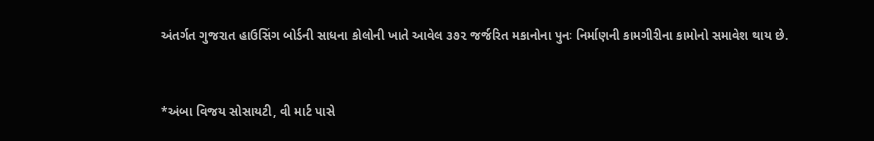અંતર્ગત ગુજરાત હાઉસિંગ બોર્ડની સાધના કોલોની ખાતે આવેલ ૩૭૨ જર્જરિત મકાનોના પુનઃ નિર્માણની કામગીરીના કામોનો સમાવેશ થાય છે.



*અંબા વિજય સોસાયટી, વી માર્ટ પાસે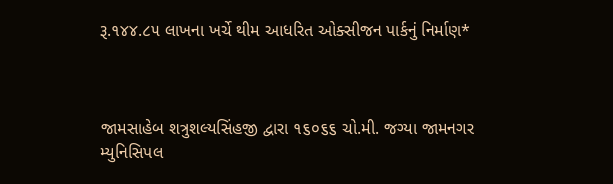રૂ.૧૪૪.૮૫ લાખના ખર્ચે થીમ આધરિત ઓક્સીજન પાર્કનું નિર્માણ*



જામસાહેબ શત્રુશલ્યસિંહજી દ્વારા ૧૬૦૬૬ ચો.મી. જગ્યા જામનગર મ્યુનિસિપલ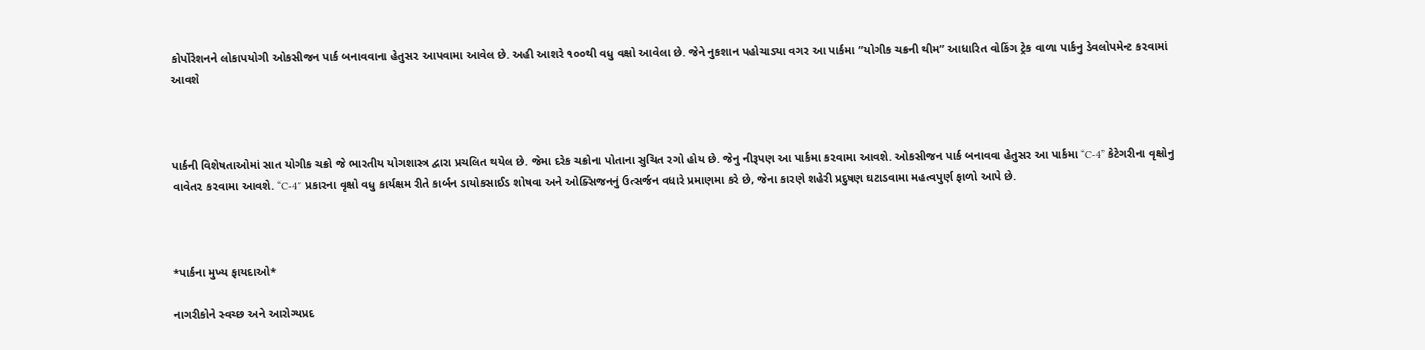કોર્પોરેશનને લોકાપયોગી ઓકસીજન પાર્ક બનાવવાના હેતુસ૨ આપવામા આવેલ છે. અહી આશરે ૧૦૦થી વધુ વક્ષો આવેલા છે. જેને નુકશાન પહોચાડ્યા વગર આ પાર્કમા ”યોગીક ચક્રની થીમ” આધારિત વોકિંગ ટ્રેક વાળા પાર્કનુ ડેવલોપમેન્ટ ક૨વામાં આવશે



પાર્કની વિશેષતાઓમાં સાત યોગીક ચક્રો જે ભારતીય યોગશાસ્ત્ર દ્વારા પ્રચલિત થયેલ છે. જેમા દરેક ચક્રોના પોતાના સુચિત રગો હોય છે. જેનુ નીરૂપણ આ પાર્કમા ક૨વામા આવશે. ઓકસીજન પાર્ક બનાવવા હેતુસર આ પાર્કમા “C-4” કેટેગરીના વૃક્ષોનુ વાવેત૨ ક૨વામા આવશે. “C-4″ પ્રકારના વૃક્ષો વધુ કાર્યક્ષમ રીતે કાર્બન ડાયોકસાઈડ શોષવા અને ઓક્સિજનનું ઉત્સર્જન વધારે પ્રમાણમા કરે છે, જેના કારણે શહેરી પ્રદુષણ ઘટાડવામા મહત્વપુર્ણ ફાળો આપે છે.



*પાર્કના મુખ્ય ફાયદાઓ*

નાગરીકોને સ્વચ્છ અને આરોગ્યપ્રદ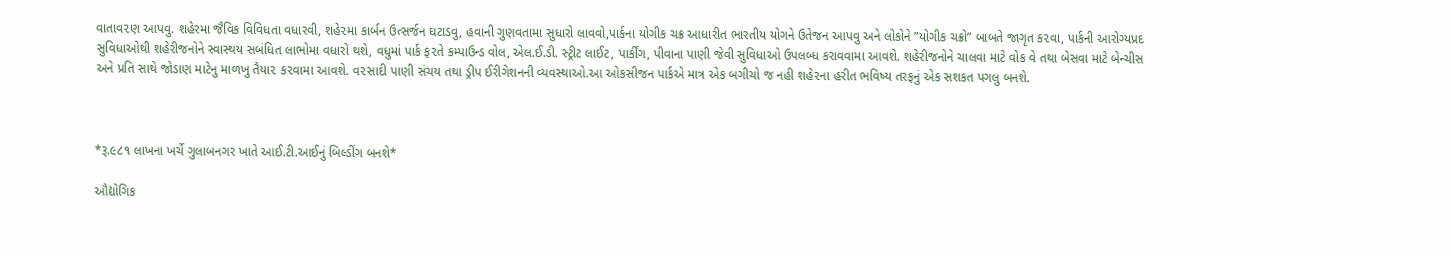વાતાવ૨ણ આપવુ. શહેરમા જૈવિક વિવિધતા વધારવી, શહે૨મા કાર્બન ઉત્સર્જન ઘટાડવુ, હવાની ગુણવતામા સુધારો લાવવો,પાર્કના યોગીક ચક્ર આધારીત ભારતીય યોગને ઉતેજન આપવુ અને લોકોને ”યોગીક ચક્રો” બાબતે જાગૃત ક૨વા, પાર્કની આરોગ્યપ્રદ સુવિધાઓથી શહેરીજનોને સ્વાસ્થય સબંધિત લાભોમા વધારો થશે, વધુમાં પાર્ક ફ૨તે કમ્પાઉન્ડ વોલ, એલ.ઈ.ડી. સ્ટ્રીટ લાઈટ, પાર્કીંગ, પીવાના પાણી જેવી સુવિધાઓ ઉપલબ્ધ કરાવવામા આવશે. શહેરીજનોને ચાલવા માટે વોક વે તથા બેસવા માટે બેન્ચીસ અને પ્રતિ સાથે જોડાણ માટેનુ માળખુ તૈયા૨ ક૨વામા આવશે. વ૨સાદી પાણી સંચય તથા ડ્રીપ ઈરીગેશનની વ્યવસ્થાઓ.આ ઓકસીજન પાર્કએ માત્ર એક બગીચો જ નહી શહે૨ના હરીત ભવિષ્ય તરફનું એક સશકત પગલુ બનશે.



*રૂ.૯૮૧ લાખના ખર્ચે ગુલાબનગર ખાતે આઈ.ટી.આઈનું બિલ્ડીંગ બનશે*

ઔદ્યોગિક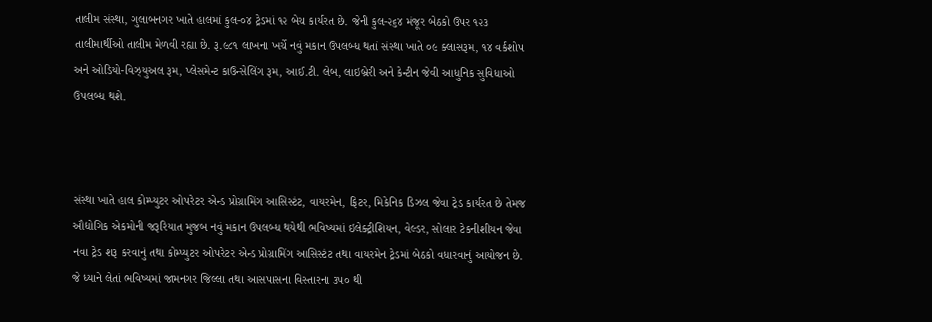તાલીમ સંસ્થા, ગુલાબનગર ખાતે હાલમાં કુલ-૦૪ ટ્રેડમાં ૧૨ બેચ કાર્યરત છે. જેની કુલ-૨૬૪ મંજૂર બેઠકો ઉપર ૧૨૩ તાલીમાર્થીઓ તાલીમ મેળવી રહ્યા છે. રૂ.૯૮૧ લાખના ખર્ચે નવું મકાન ઉપલબ્ધ થતાં સંસ્થા ખાતે ૦૯ ક્લાસરૂમ, ૧૪ વર્કશોપ અને ઓડિયો-વિઝ્યુઅલ રૂમ, પ્લેસમેન્ટ કાઉન્સેલિંગ રૂમ, આઈ.ટી. લેબ, લાઇબ્રેરી અને કેન્ટીન જેવી આધુનિક સુવિધાઓ ઉપલબ્ધ થશે.



સંસ્થા ખાતે હાલ કોમ્પ્યુટર ઓપરેટર એન્ડ પ્રોગ્રામિંગ આસિસ્ટંટ, વાયરમેન, ફિટર, મિકેનિક ડિઝલ જેવા ટ્રેડ કાર્યરત છે તેમજ ઔદ્યોગિક એકમોની જરૂરિયાત મુજબ નવું મકાન ઉપલબ્ધ થયેથી ભવિષ્યમાં ઇલેક્ટ્રીશિયન, વેલ્ડર, સોલાર ટેકનીશીયન જેવા નવા ટ્રેડ શરૂ કરવાનું તથા કોમ્પ્યુટર ઓપરેટર એન્ડ પ્રોગ્રામિંગ આસિસ્ટંટ તથા વાયરમેન ટ્રેડમાં બેઠકો વધારવાનું આયોજન છે. જે ધ્યાને લેતાં ભવિષ્યમાં જામનગર જિલ્લા તથા આસપાસના વિસ્તારના ૩૫૦ થી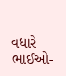વધારે ભાઈઓ-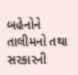બહેનોને તાલીમનો તથા સરકારની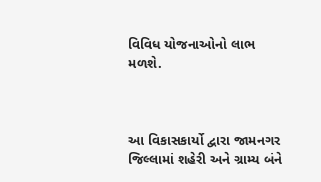વિવિધ યોજનાઓનો લાભ મળશે.



આ વિકાસકાર્યો દ્વારા જામનગર જિલ્લામાં શહેરી અને ગ્રામ્ય બંને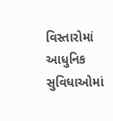વિસ્તારોમાં આધુનિક સુવિધાઓમાં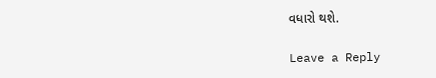વધારો થશે.

Leave a Reply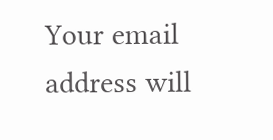Your email address will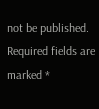not be published. Required fields are marked *